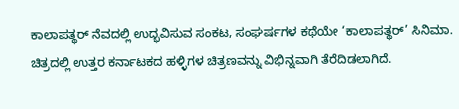ಕಾಲಾಪತ್ಥರ್‌ ನೆವದಲ್ಲಿ ಉದ್ಭವಿಸುವ ಸಂಕಟ, ಸಂಘರ್ಷಗಳ ಕಥೆಯೇ ‘ಕಾಲಾಪತ್ಥರ್‌’ ಸಿನಿಮಾ. ಚಿತ್ರದಲ್ಲಿ ಉತ್ತರ ಕರ್ನಾಟಕದ ಹಳ್ಳಿಗಳ ಚಿತ್ರಣವನ್ನು ವಿಭಿನ್ನವಾಗಿ ತೆರೆದಿಡಲಾಗಿದೆ.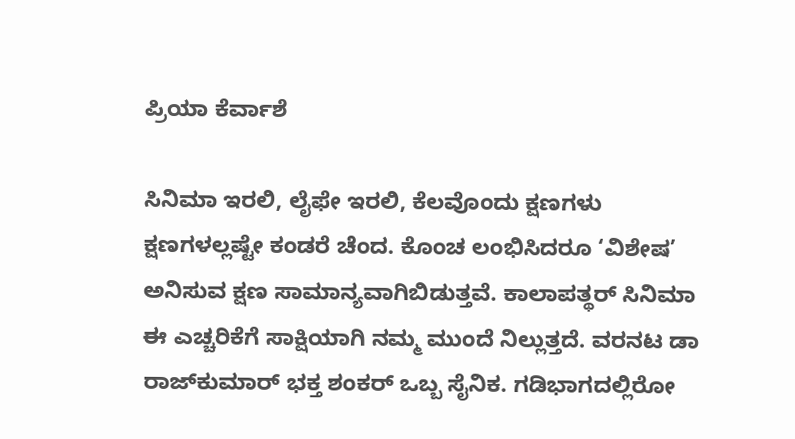ಪ್ರಿಯಾ ಕೆರ್ವಾಶೆ

ಸಿನಿಮಾ ಇರಲಿ, ಲೈಫೇ ಇರಲಿ, ಕೆಲವೊಂದು ಕ್ಷಣಗಳು ಕ್ಷಣಗಳಲ್ಲಷ್ಟೇ ಕಂಡರೆ ಚೆಂದ. ಕೊಂಚ ಲಂಭಿಸಿದರೂ ‘ವಿಶೇಷ’ ಅನಿಸುವ ಕ್ಷಣ ಸಾಮಾನ್ಯವಾಗಿಬಿಡುತ್ತವೆ. ಕಾಲಾಪತ್ಥರ್‌ ಸಿನಿಮಾ ಈ ಎಚ್ಚರಿಕೆಗೆ ಸಾಕ್ಷಿಯಾಗಿ ನಮ್ಮ ಮುಂದೆ ನಿಲ್ಲುತ್ತದೆ. ವರನಟ ಡಾ ರಾಜ್‌ಕುಮಾರ್‌ ಭಕ್ತ ಶಂಕರ್‌ ಒಬ್ಬ ಸೈನಿಕ. ಗಡಿಭಾಗದಲ್ಲಿರೋ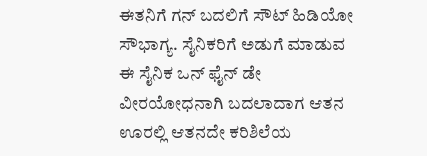ಈತನಿಗೆ ಗನ್‌ ಬದಲಿಗೆ ಸೌಟ್ ಹಿಡಿಯೋ ಸೌಭಾಗ್ಯ. ಸೈನಿಕರಿಗೆ ಅಡುಗೆ ಮಾಡುವ ಈ ಸೈನಿಕ ಒನ್‌ ಫೈನ್‌ ಡೇ ವೀರಯೋಧನಾಗಿ ಬದಲಾದಾಗ ಆತನ ಊರಲ್ಲಿ ಆತನದೇ ಕರಿಶಿಲೆಯ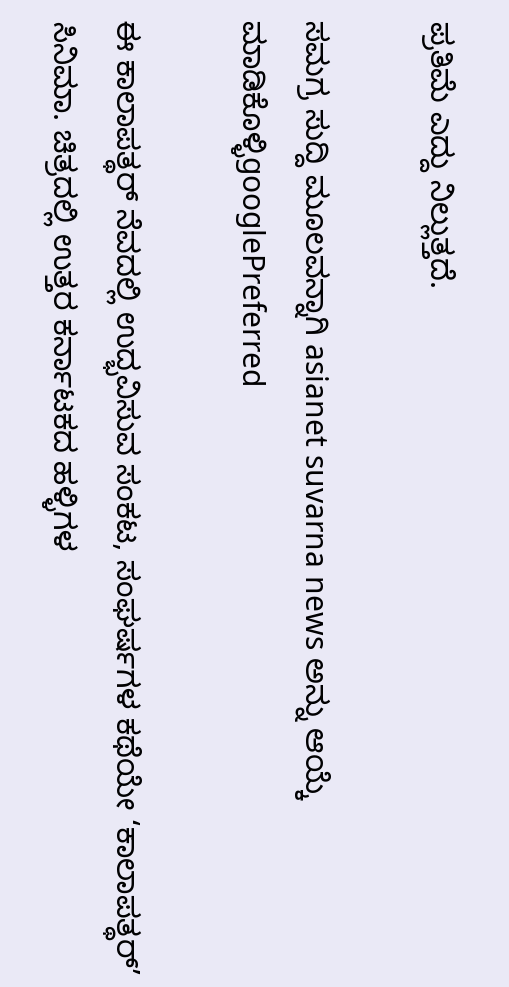ಪ್ರತಿಮೆ ಎದ್ದು ನಿಲ್ಲುತ್ತದೆ.

ಸಮಗ್ರ ಸುದ್ದಿ ಮೂಲವನ್ನಾಗಿ asianet suvarna news ಅನ್ನು ಆಯ್ಕೆ ಮಾಡಿಕೊಳ್ಳಿgooglePreferred

ಈ ಕಾಲಾಪತ್ಥರ್‌ ನೆವದಲ್ಲಿ ಉದ್ಭವಿಸುವ ಸಂಕಟ, ಸಂಘರ್ಷಗಳ ಕಥೆಯೇ ‘ಕಾಲಾಪತ್ಥರ್‌’ ಸಿನಿಮಾ. ಚಿತ್ರದಲ್ಲಿ ಉತ್ತರ ಕರ್ನಾಟಕದ ಹಳ್ಳಿಗಳ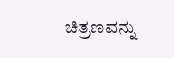ಚಿತ್ರಣವನ್ನು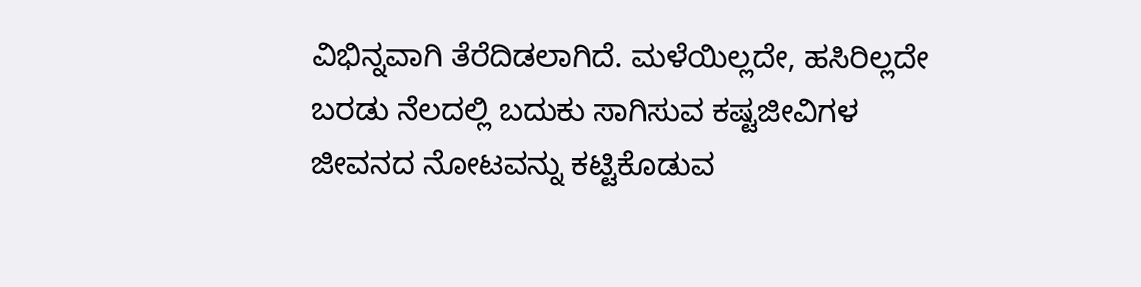ವಿಭಿನ್ನವಾಗಿ ತೆರೆದಿಡಲಾಗಿದೆ. ಮಳೆಯಿಲ್ಲದೇ, ಹಸಿರಿಲ್ಲದೇ ಬರಡು ನೆಲದಲ್ಲಿ ಬದುಕು ಸಾಗಿಸುವ ಕಷ್ಟಜೀವಿಗಳ ಜೀವನದ ನೋಟವನ್ನು ಕಟ್ಟಿಕೊಡುವ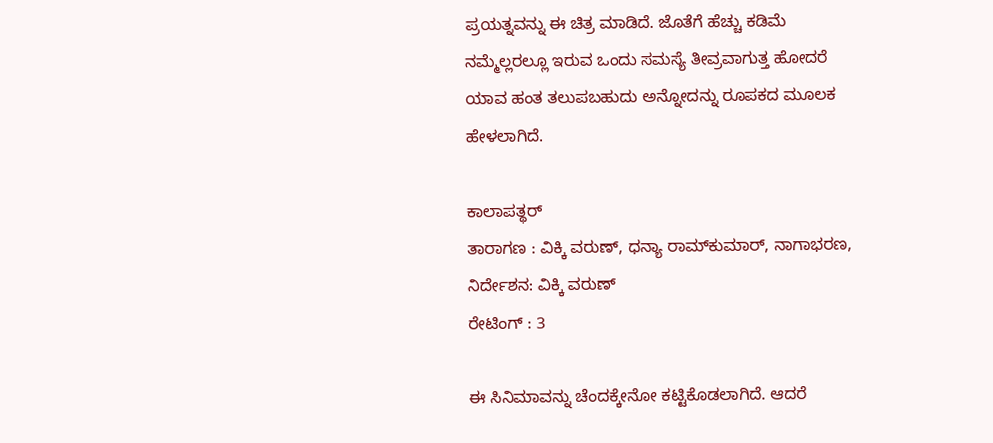ಪ್ರಯತ್ನವನ್ನು ಈ ಚಿತ್ರ ಮಾಡಿದೆ. ಜೊತೆಗೆ ಹೆಚ್ಚು ಕಡಿಮೆ ನಮ್ಮೆಲ್ಲರಲ್ಲೂ ಇರುವ ಒಂದು ಸಮಸ್ಯೆ ತೀವ್ರವಾಗುತ್ತ ಹೋದರೆ ಯಾವ ಹಂತ ತಲುಪಬಹುದು ಅನ್ನೋದನ್ನು ರೂಪಕದ ಮೂಲಕ ಹೇಳಲಾಗಿದೆ.

ಕಾಲಾಪತ್ಥರ್‌
ತಾರಾಗಣ : ವಿಕ್ಕಿ ವರುಣ್‌, ಧನ್ಯಾ ರಾಮ್‌ಕುಮಾರ್‌, ನಾಗಾಭರಣ,
ನಿರ್ದೇಶನ: ವಿಕ್ಕಿ ವರುಣ್‌
ರೇಟಿಂಗ್‌ : 3

ಈ ಸಿನಿಮಾವನ್ನು ಚೆಂದಕ್ಕೇನೋ ಕಟ್ಟಿಕೊಡಲಾಗಿದೆ. ಆದರೆ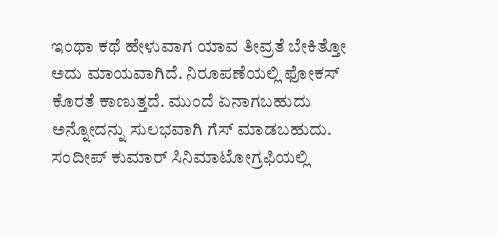ಇಂಥಾ ಕಥೆ ಹೇಳುವಾಗ ಯಾವ ತೀವ್ರತೆ ಬೇಕಿತ್ತೋ ಅದು ಮಾಯವಾಗಿದೆ. ನಿರೂಪಣೆಯಲ್ಲಿ ಫೋಕಸ್‌ ಕೊರತೆ ಕಾಣುತ್ತದೆ. ಮುಂದೆ ಏನಾಗಬಹುದು ಅನ್ನೋದನ್ನು ಸುಲಭವಾಗಿ ಗೆಸ್‌ ಮಾಡಬಹುದು. ಸಂದೀಪ್‌ ಕುಮಾರ್‌ ಸಿನಿಮಾಟೋಗ್ರಫಿಯಲ್ಲಿ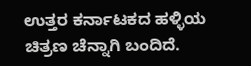ಉತ್ತರ ಕರ್ನಾಟಕದ ಹಳ್ಳಿಯ ಚಿತ್ರಣ ಚೆನ್ನಾಗಿ ಬಂದಿದೆ.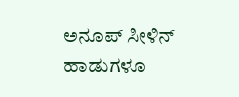ಅನೂಪ್‌ ಸೀಳಿನ್‌ ಹಾಡುಗಳೂ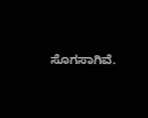ಸೊಗಸಾಗಿವೆ.